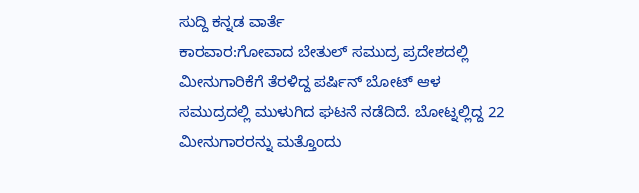ಸುದ್ದಿ ಕನ್ನಡ ವಾರ್ತೆ
ಕಾರವಾರ:ಗೋವಾದ ಬೇತುಲ್ ಸಮುದ್ರ ಪ್ರದೇಶದಲ್ಲಿ ಮೀನುಗಾರಿಕೆಗೆ ತೆರಳಿದ್ದ ಪರ್ಷಿನ್ ಬೋಟ್ ಆಳ ಸಮುದ್ರದಲ್ಲಿ ಮುಳುಗಿದ ಘಟನೆ ನಡೆದಿದೆ. ಬೋಟ್ನಲ್ಲಿದ್ದ 22 ಮೀನುಗಾರರನ್ನು ಮತ್ತೊಂದು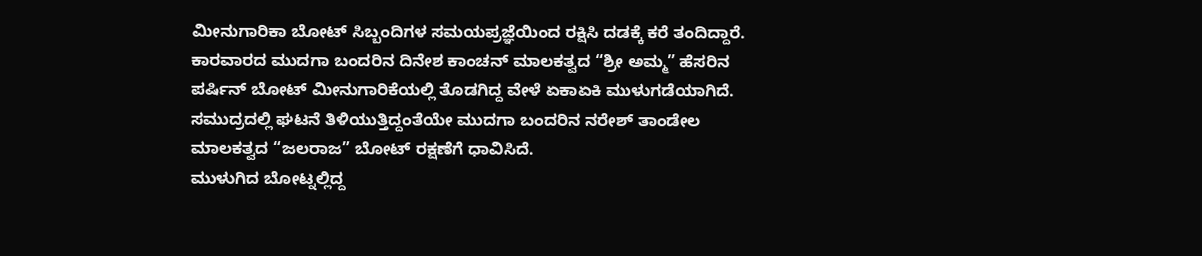ಮೀನುಗಾರಿಕಾ ಬೋಟ್ ಸಿಬ್ಬಂದಿಗಳ ಸಮಯಪ್ರಜ್ಞೆಯಿಂದ ರಕ್ಷಿಸಿ ದಡಕ್ಕೆ ಕರೆ ತಂದಿದ್ದಾರೆ.
ಕಾರವಾರದ ಮುದಗಾ ಬಂದರಿನ ದಿನೇಶ ಕಾಂಚನ್ ಮಾಲಕತ್ವದ “ಶ್ರೀ ಅಮ್ಮ” ಹೆಸರಿನ ಪರ್ಷಿನ್ ಬೋಟ್ ಮೀನುಗಾರಿಕೆಯಲ್ಲಿ ತೊಡಗಿದ್ದ ವೇಳೆ ಏಕಾಏಕಿ ಮುಳುಗಡೆಯಾಗಿದೆ. ಸಮುದ್ರದಲ್ಲಿ ಘಟನೆ ತಿಳಿಯುತ್ತಿದ್ದಂತೆಯೇ ಮುದಗಾ ಬಂದರಿನ ನರೇಶ್ ತಾಂಡೇಲ ಮಾಲಕತ್ವದ “ಜಲರಾಜ” ಬೋಟ್ ರಕ್ಷಣೆಗೆ ಧಾವಿಸಿದೆ.
ಮುಳುಗಿದ ಬೋಟ್ನಲ್ಲಿದ್ದ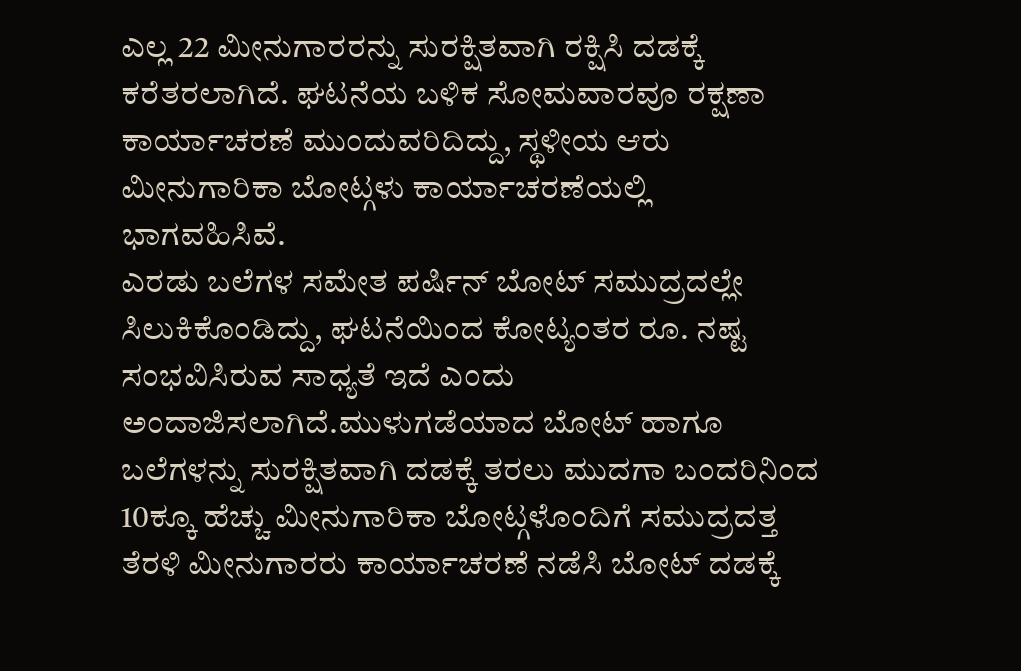ಎಲ್ಲ 22 ಮೀನುಗಾರರನ್ನು ಸುರಕ್ಷಿತವಾಗಿ ರಕ್ಷಿಸಿ ದಡಕ್ಕೆ ಕರೆತರಲಾಗಿದೆ. ಘಟನೆಯ ಬಳಿಕ ಸೋಮವಾರವೂ ರಕ್ಷಣಾ ಕಾರ್ಯಾಚರಣೆ ಮುಂದುವರಿದಿದ್ದು, ಸ್ಥಳೀಯ ಆರು ಮೀನುಗಾರಿಕಾ ಬೋಟ್ಗಳು ಕಾರ್ಯಾಚರಣೆಯಲ್ಲಿ ಭಾಗವಹಿಸಿವೆ.
ಎರಡು ಬಲೆಗಳ ಸಮೇತ ಪರ್ಷಿನ್ ಬೋಟ್ ಸಮುದ್ರದಲ್ಲೇ ಸಿಲುಕಿಕೊಂಡಿದ್ದು, ಘಟನೆಯಿಂದ ಕೋಟ್ಯಂತರ ರೂ. ನಷ್ಟ ಸಂಭವಿಸಿರುವ ಸಾಧ್ಯತೆ ಇದೆ ಎಂದು ಅಂದಾಜಿಸಲಾಗಿದೆ.ಮುಳುಗಡೆಯಾದ ಬೋಟ್ ಹಾಗೂ ಬಲೆಗಳನ್ನು ಸುರಕ್ಷಿತವಾಗಿ ದಡಕ್ಕೆ ತರಲು ಮುದಗಾ ಬಂದರಿನಿಂದ 10ಕ್ಕೂ ಹೆಚ್ಚು ಮೀನುಗಾರಿಕಾ ಬೋಟ್ಗಳೊಂದಿಗೆ ಸಮುದ್ರದತ್ತ ತೆರಳಿ ಮೀನುಗಾರರು ಕಾರ್ಯಾಚರಣೆ ನಡೆಸಿ ಬೋಟ್ ದಡಕ್ಕೆ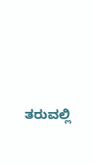ತರುವಲ್ಲಿ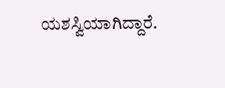ಯಶಸ್ವಿಯಾಗಿದ್ದಾರೆ.